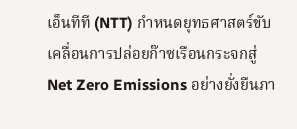เอ็นทีที (NTT) กำหนดยุทธศาสตร์ขับเคลื่อนการปล่อยก๊าซเรือนกระจกสู่ Net Zero Emissions อย่างยั่งยืนภา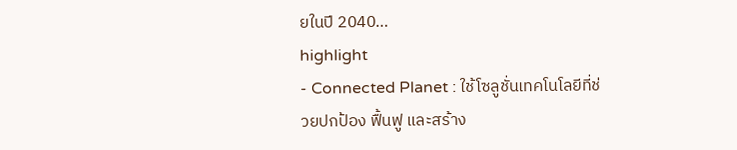ยในปี 2040…
highlight
- Connected Planet : ใช้โซลูชั่นเทคโนโลยีที่ช่
วยปกป้อง ฟื้นฟู และสร้าง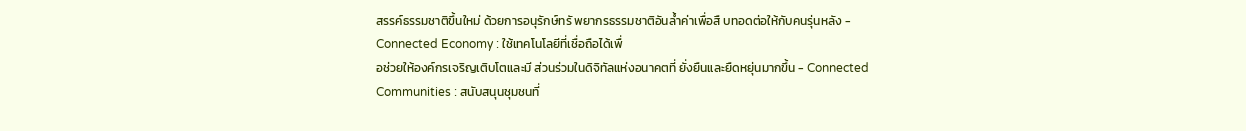สรรค์ธรรมชาติขึ้นใหม่ ด้วยการอนุรักษ์ทรั พยากรธรรมชาติอันล้ำค่าเพื่อสื บทอดต่อให้กับคนรุ่นหลัง - Connected Economy : ใช้เทคโนโลยีที่เชื่อถือได้เพื่
อช่วยให้องค์กรเจริญเติบโตและมี ส่วนร่วมในดิจิทัลแห่งอนาคตที่ ยั่งยืนและยืดหยุ่นมากขึ้น - Connected Communities : สนับสนุนชุมชนที่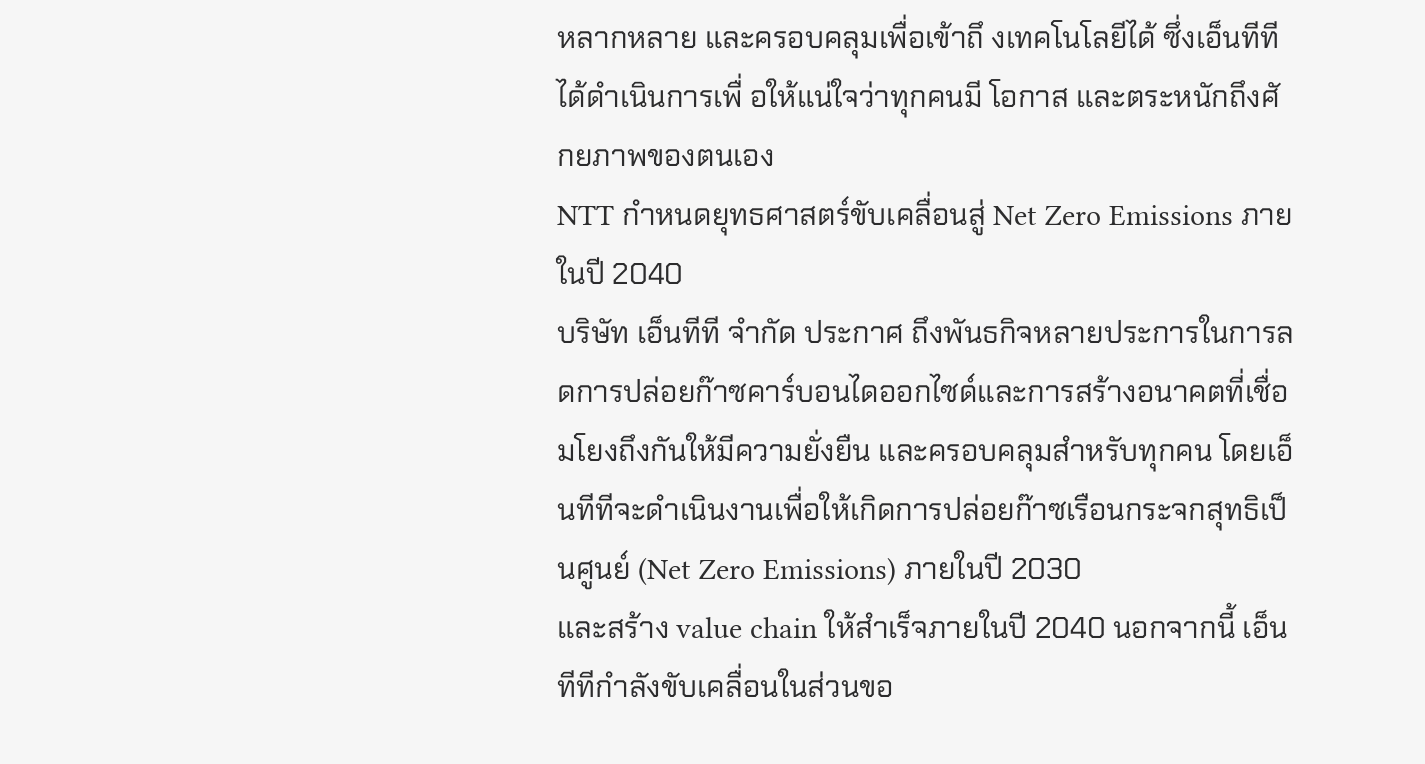หลากหลาย และครอบคลุมเพื่อเข้าถึ งเทคโนโลยีได้ ซึ่งเอ็นทีทีได้ดำเนินการเพื่ อให้แน่ใจว่าทุกคนมี โอกาส และตระหนักถึงศั กยภาพของตนเอง
NTT กำหนดยุทธศาสตร์ขับเคลื่อนสู่ Net Zero Emissions ภายในปี 2040
บริษัท เอ็นทีที จำกัด ประกาศ ถึงพันธกิจหลายประการในการลดการปล่อยก๊าซคาร์บอนไดออกไซด์และการสร้างอนาคตที่เชื่อมโยงถึงกันให้มีความยั่งยืน และครอบคลุมสำหรับทุกคน โดยเอ็นทีทีจะดำเนินงานเพื่อให้เกิดการปล่อยก๊าซเรือนกระจกสุทธิเป็นศูนย์ (Net Zero Emissions) ภายในปี 2030
และสร้าง value chain ให้สำเร็จภายในปี 2040 นอกจากนี้ เอ็นทีทีกำลังขับเคลื่อนในส่วนขอ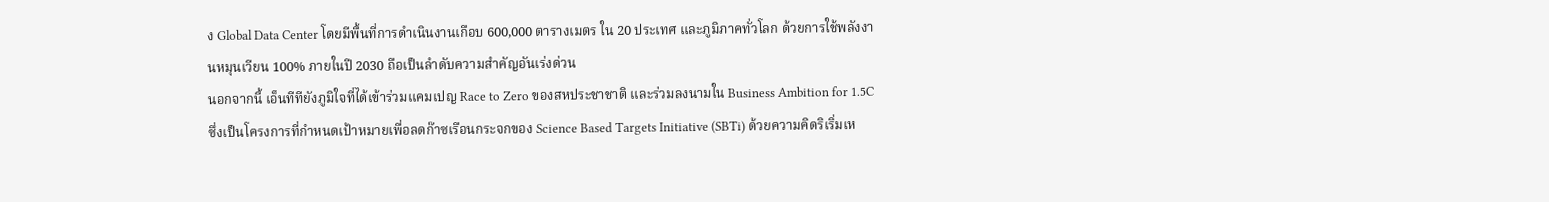ง Global Data Center โดยมีพื้นที่การดำเนินงานเกือบ 600,000 ตารางเมตร ใน 20 ประเทศ และภูมิภาคทั่วโลก ด้วยการใช้พลังงานหมุนเวียน 100% ภายในปี 2030 ถือเป็นลำดับความสำคัญอันเร่งด่วน
นอกจากนี้ เอ็นทีทียังภูมิใจที่ได้เข้าร่วมแคมเปญ Race to Zero ของสหประชาชาติ และร่วมลงนามใน Business Ambition for 1.5C ซึ่งเป็นโครงการที่กำหนดเป้าหมายเพื่อลดก๊าซเรือนกระจกของ Science Based Targets Initiative (SBTi) ด้วยความคิดริเริ่มเห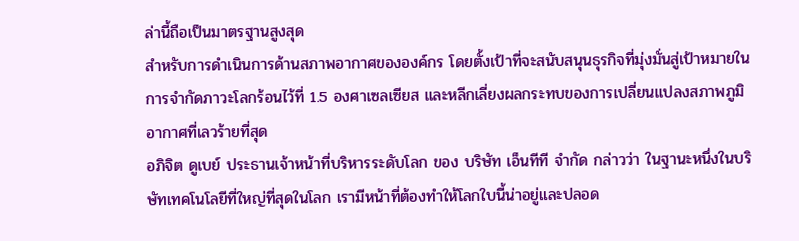ล่านี้ถือเป็นมาตรฐานสูงสุด
สำหรับการดำเนินการด้านสภาพอากาศขององค์กร โดยตั้งเป้าที่จะสนับสนุนธุรกิจที่มุ่งมั่นสู่เป้าหมายในการจำกัดภาวะโลกร้อนไว้ที่ 1.5 องศาเซลเซียส และหลีกเลี่ยงผลกระทบของการเปลี่ยนแปลงสภาพภูมิอากาศที่เลวร้ายที่สุด
อภิจิต ดูเบย์ ประธานเจ้าหน้าที่บริหารระดับโลก ของ บริษัท เอ็นทีที จำกัด กล่าวว่า ในฐานะหนึ่งในบริษัทเทคโนโลยีที่ใหญ่ที่สุดในโลก เรามีหน้าที่ต้องทำให้โลกใบนี้น่าอยู่และปลอด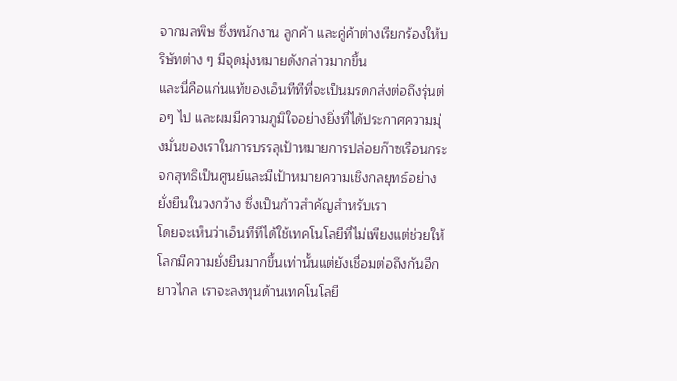จากมลพิษ ซึ่งพนักงาน ลูกค้า และคู่ค้าต่างเรียกร้องให้บริษัทต่าง ๆ มีจุดมุ่งหมายดังกล่าวมากขึ้น
และนี่คือแก่นแท้ของเอ็นทีทีที่จะเป็นมรดกส่งต่อถึงรุ่นต่อๆ ไป และผมมีความภูมิใจอย่างยิ่งที่ได้ประกาศความมุ่งมั่นของเราในการบรรลุเป้าหมายการปล่อยก๊าซเรือนกระจกสุทธิเป็นศูนย์และมีเป้าหมายความเชิงกลยุทธ์อย่างยั่งยืนในวงกว้าง ซึ่งเป็นก้าวสำคัญสำหรับเรา
โดยจะเห็นว่าเอ็นทีทีได้ใช้เทคโนโลยีที่ไม่เพียงแต่ช่วยให้โลกมีความยั่งยืนมากขึ้นเท่านั้นแต่ยังเชื่อมต่อถึงกันอีกยาวไกล เราจะลงทุนด้านเทคโนโลยี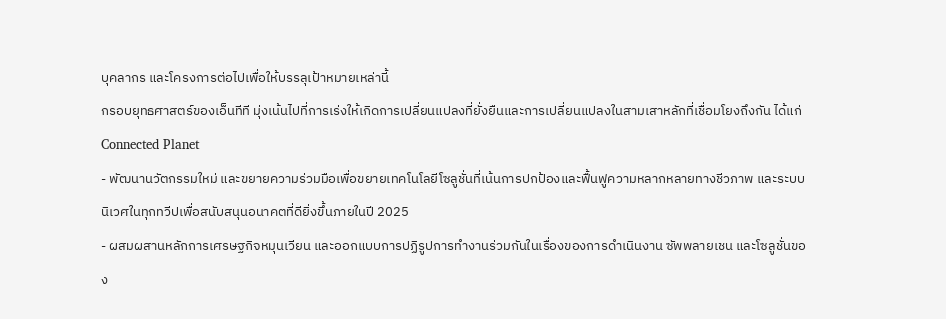บุคลากร และโครงการต่อไปเพื่อให้บรรลุเป้าหมายเหล่านี้
กรอบยุทธศาสตร์ของเอ็นทีที มุ่งเน้นไปที่การเร่งให้เกิดการเปลี่ยนแปลงที่ยั่งยืนและการเปลี่ยนแปลงในสามเสาหลักที่เชื่อมโยงถึงกัน ได้แก่
Connected Planet
- พัฒนานวัตกรรมใหม่ และขยายความร่วมมือเพื่อขยายเทคโนโลยีโซลูชั่นที่เน้นการปกป้องและฟื้นฟูความหลากหลายทางชีวภาพ และระบบนิเวศในทุกทวีปเพื่อสนับสนุนอนาคตที่ดียิ่งขึ้นภายในปี 2025
- ผสมผสานหลักการเศรษฐกิจหมุนเวียน และออกแบบการปฏิรูปการทำงานร่วมกันในเรื่องของการดำเนินงาน ซัพพลายเชน และโซลูชั่นของ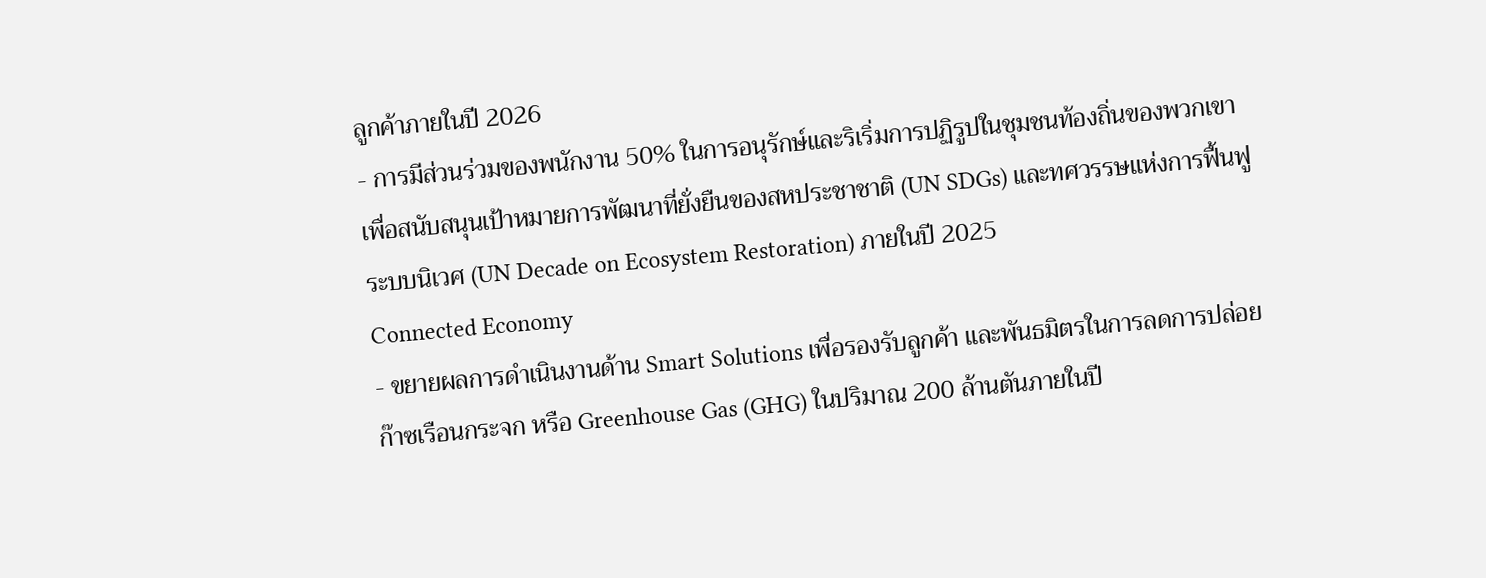ลูกค้าภายในปี 2026
- การมีส่วนร่วมของพนักงาน 50% ในการอนุรักษ์และริเริ่มการปฏิรูปในชุมชนท้องถิ่นของพวกเขาเพื่อสนับสนุนเป้าหมายการพัฒนาที่ยั่งยืนของสหประชาชาติ (UN SDGs) และทศวรรษแห่งการฟื้นฟูระบบนิเวศ (UN Decade on Ecosystem Restoration) ภายในปี 2025
Connected Economy
- ขยายผลการดำเนินงานด้าน Smart Solutions เพื่อรองรับลูกค้า และพันธมิตรในการลดการปล่อยก๊าซเรือนกระจก หรือ Greenhouse Gas (GHG) ในปริมาณ 200 ล้านตันภายในปี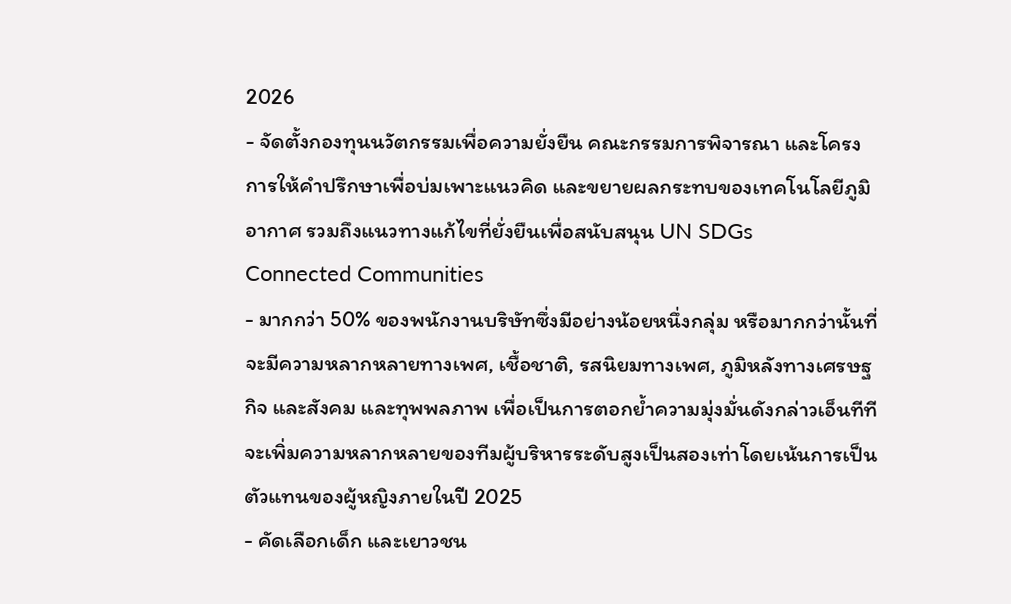2026
- จัดตั้งกองทุนนวัตกรรมเพื่อความยั่งยืน คณะกรรมการพิจารณา และโครงการให้คำปรึกษาเพื่อบ่มเพาะแนวคิด และขยายผลกระทบของเทคโนโลยีภูมิอากาศ รวมถึงแนวทางแก้ไขที่ยั่งยืนเพื่อสนับสนุน UN SDGs
Connected Communities
- มากกว่า 50% ของพนักงานบริษัทซึ่งมีอย่างน้อยหนึ่งกลุ่ม หรือมากกว่านั้นที่จะมีความหลากหลายทางเพศ, เชื้อชาติ, รสนิยมทางเพศ, ภูมิหลังทางเศรษฐกิจ และสังคม และทุพพลภาพ เพื่อเป็นการตอกย้ำความมุ่งมั่นดังกล่าวเอ็นทีทีจะเพิ่มความหลากหลายของทีมผู้บริหารระดับสูงเป็นสองเท่าโดยเน้นการเป็นตัวแทนของผู้หญิงภายในปี 2025
- คัดเลือกเด็ก และเยาวชน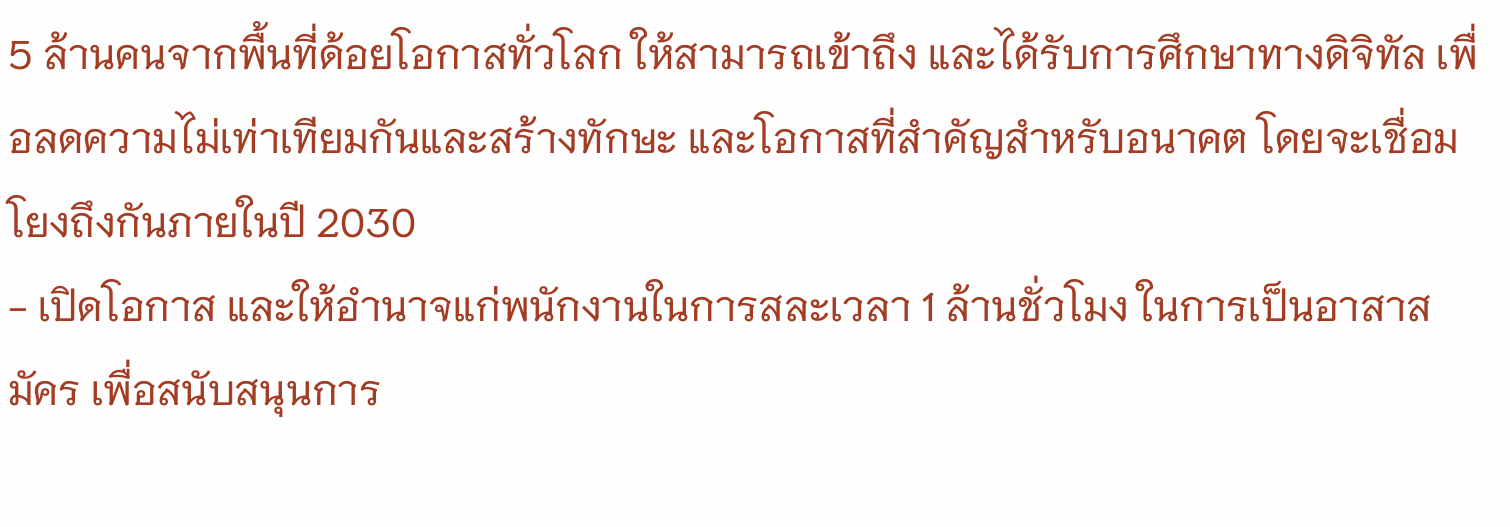5 ล้านคนจากพื้นที่ด้อยโอกาสทั่วโลก ให้สามารถเข้าถึง และได้รับการศึกษาทางดิจิทัล เพื่อลดความไม่เท่าเทียมกันและสร้างทักษะ และโอกาสที่สำคัญสำหรับอนาคต โดยจะเชื่อมโยงถึงกันภายในปี 2030
- เปิดโอกาส และให้อำนาจแก่พนักงานในการสละเวลา 1 ล้านชั่วโมง ในการเป็นอาสาสมัคร เพื่อสนับสนุนการ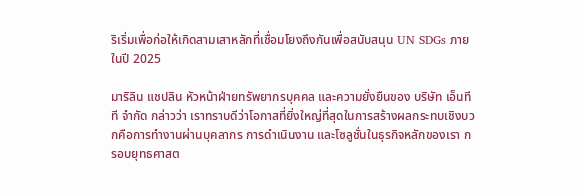ริเริ่มเพื่อก่อให้เกิดสามเสาหลักที่เชื่อมโยงถึงกันเพื่อสนับสนุน UN SDGs ภายในปี 2025

มาริลิน แชปลิน หัวหน้าฝ่ายทรัพยากรบุคคล และความยั่งยืนของ บริษัท เอ็นทีที จำกัด กล่าวว่า เราทราบดีว่าโอกาสที่ยิ่งใหญ่ที่สุดในการสร้างผลกระทบเชิงบวกคือการทำงานผ่านบุคลากร การดำเนินงาน และโซลูชั่นในธุรกิจหลักของเรา กรอบยุทธศาสต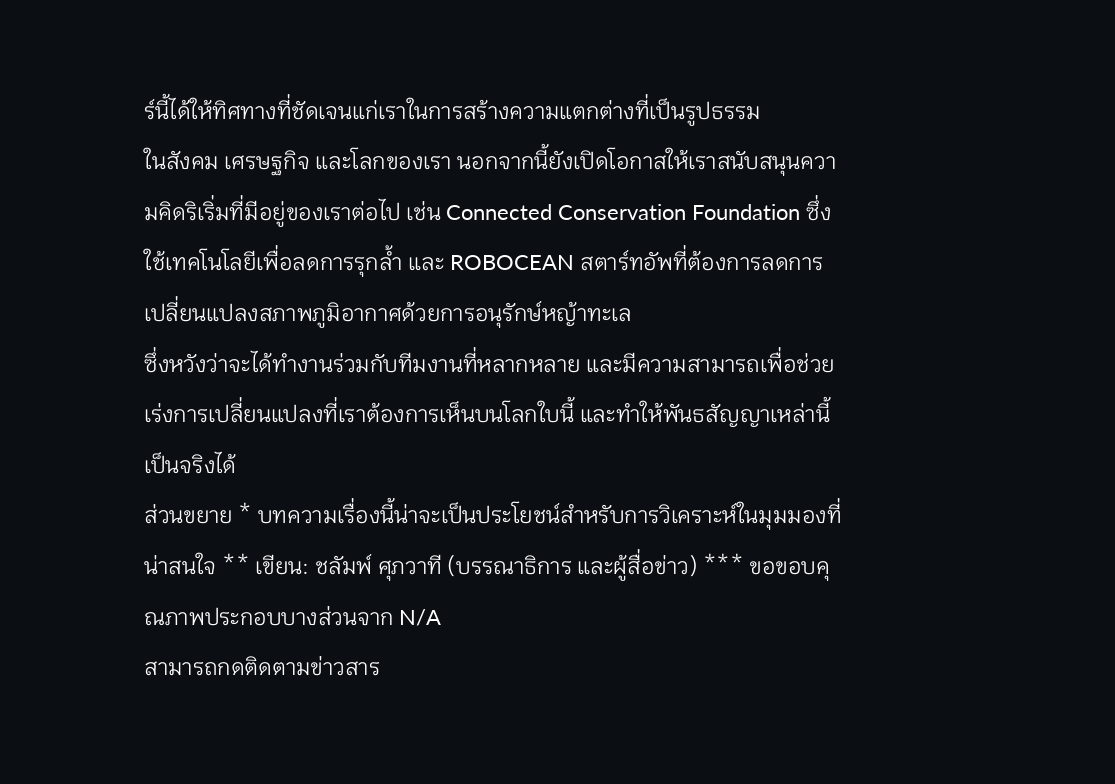ร์นี้ได้ให้ทิศทางที่ชัดเจนแก่เราในการสร้างความแตกต่างที่เป็นรูปธรรม
ในสังคม เศรษฐกิจ และโลกของเรา นอกจากนี้ยังเปิดโอกาสให้เราสนับสนุนความคิดริเริ่มที่มีอยู่ของเราต่อไป เช่น Connected Conservation Foundation ซึ่งใช้เทคโนโลยีเพื่อลดการรุกล้ำ และ ROBOCEAN สตาร์ทอัพที่ต้องการลดการเปลี่ยนแปลงสภาพภูมิอากาศด้วยการอนุรักษ์หญ้าทะเล
ซึ่งหวังว่าจะได้ทำงานร่วมกับทีมงานที่หลากหลาย และมีความสามารถเพื่อช่วยเร่งการเปลี่ยนแปลงที่เราต้องการเห็นบนโลกใบนี้ และทำให้พันธสัญญาเหล่านี้เป็นจริงได้
ส่วนขยาย * บทความเรื่องนี้น่าจะเป็นประโยชน์สำหรับการวิเคราะห์ในมุมมองที่น่าสนใจ ** เขียน: ชลัมพ์ ศุภวาที (บรรณาธิการ และผู้สื่อข่าว) *** ขอขอบคุณภาพประกอบบางส่วนจาก N/A
สามารถกดติดตามข่าวสาร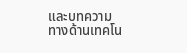และบทความทางด้านเทคโน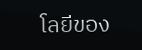โลยีของ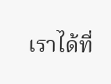เราได้ที่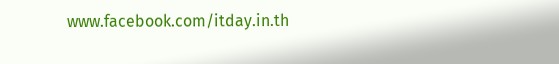www.facebook.com/itday.in.th